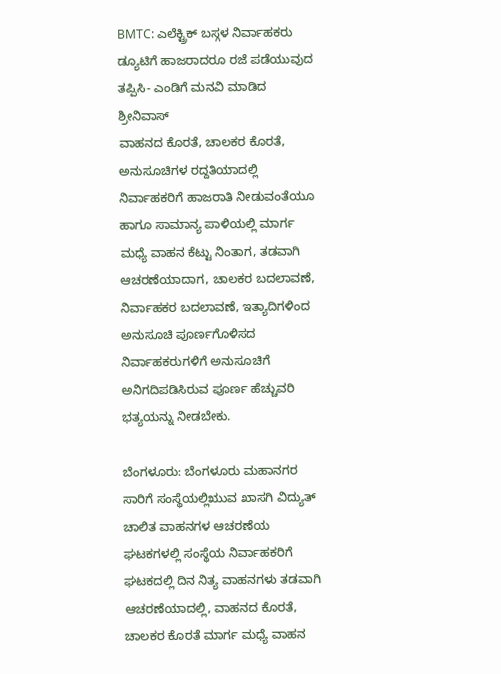BMTC: ಎಲೆಕ್ಟ್ರಿಕ್ ಬಸ್ಗಳ ನಿರ್ವಾಹಕರು ಡ್ಯೂಟಿಗೆ ಹಾಜರಾದರೂ ರಜೆ ಪಡೆಯುವುದ ತಪ್ಪಿಸಿ- ಎಂಡಿಗೆ ಮನವಿ ಮಾಡಿದ ಶ್ರೀನಿವಾಸ್
ವಾಹನದ ಕೊರತೆ, ಚಾಲಕರ ಕೊರತೆ, ಅನುಸೂಚಿಗಳ ರದ್ದತಿಯಾದಲ್ಲಿ ನಿರ್ವಾಹಕರಿಗೆ ಹಾಜರಾತಿ ನೀಡುವಂತೆಯೂ ಹಾಗೂ ಸಾಮಾನ್ಯ ಪಾಳಿಯಲ್ಲಿ ಮಾರ್ಗ ಮಧ್ಯೆ ವಾಹನ ಕೆಟ್ಟು ನಿಂತಾಗ, ತಡವಾಗಿ ಆಚರಣೆಯಾದಾಗ, ಚಾಲಕರ ಬದಲಾವಣೆ, ನಿರ್ವಾಹಕರ ಬದಲಾವಣೆ, ಇತ್ಯಾದಿಗಳಿಂದ ಅನುಸೂಚಿ ಪೂರ್ಣಗೊಳಿಸದ ನಿರ್ವಾಹಕರುಗಳಿಗೆ ಅನುಸೂಚಿಗೆ ಅನಿಗದಿಪಡಿಸಿರುವ ಪೂರ್ಣ ಹೆಚ್ಚುವರಿ ಭತ್ಯಯನ್ನು ನೀಡಬೇಕು.

ಬೆಂಗಳೂರು: ಬೆಂಗಳೂರು ಮಹಾನಗರ ಸಾರಿಗೆ ಸಂಸ್ಥೆಯಲ್ಲಿಋುವ ಖಾಸಗಿ ವಿದ್ಯುತ್ ಚಾಲಿತ ವಾಹನಗಳ ಆಚರಣೆಯ ಘಟಕಗಳಲ್ಲಿ ಸಂಸ್ಥೆಯ ನಿರ್ವಾಹಕರಿಗೆ ಘಟಕದಲ್ಲಿ ದಿನ ನಿತ್ಯ ವಾಹನಗಳು ತಡವಾಗಿ ಆಚರಣೆಯಾದಲ್ಲಿ, ವಾಹನದ ಕೊರತೆ, ಚಾಲಕರ ಕೊರತೆ ಮಾರ್ಗ ಮಧ್ಯೆ ವಾಹನ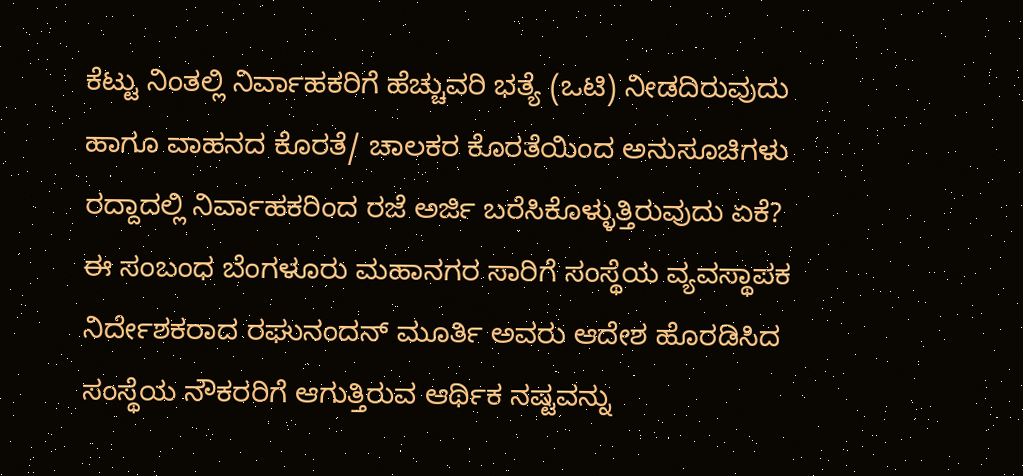ಕೆಟ್ಟು ನಿಂತಲ್ಲಿ ನಿರ್ವಾಹಕರಿಗೆ ಹೆಚ್ಚುವರಿ ಭತ್ಯೆ (ಒಟಿ) ನೀಡದಿರುವುದು ಹಾಗೂ ವಾಹನದ ಕೊರತೆ/ ಚಾಲಕರ ಕೊರತೆಯಿಂದ ಅನುಸೂಚಿಗಳು ರದ್ದಾದಲ್ಲಿ ನಿರ್ವಾಹಕರಿಂದ ರಜೆ ಅರ್ಜಿ ಬರೆಸಿಕೊಳ್ಳುತ್ತಿರುವುದು ಏಕೆ?
ಈ ಸಂಬಂಧ ಬೆಂಗಳೂರು ಮಹಾನಗರ ಸಾರಿಗೆ ಸಂಸ್ಥೆಯ ವ್ಯವಸ್ಥಾಪಕ ನಿರ್ದೇಶಕರಾದ ರಘುನಂದನ್ ಮೂರ್ತಿ ಅವರು ಆದೇಶ ಹೊರಡಿಸಿದ ಸಂಸ್ಥೆಯ ನೌಕರರಿಗೆ ಆಗುತ್ತಿರುವ ಆರ್ಥಿಕ ನಷ್ಟವನ್ನು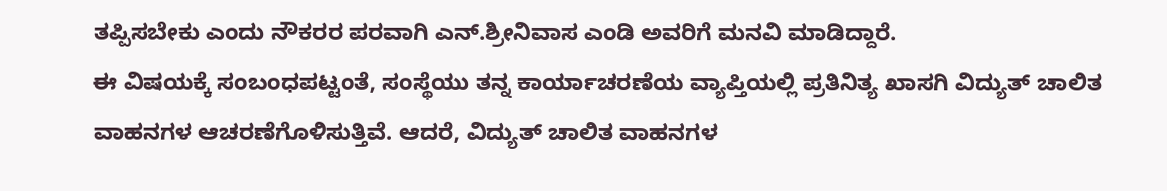ತಪ್ಪಿಸಬೇಕು ಎಂದು ನೌಕರರ ಪರವಾಗಿ ಎನ್.ಶ್ರೀನಿವಾಸ ಎಂಡಿ ಅವರಿಗೆ ಮನವಿ ಮಾಡಿದ್ದಾರೆ.
ಈ ವಿಷಯಕ್ಕೆ ಸಂಬಂಧಪಟ್ಟಂತೆ, ಸಂಸ್ಥೆಯು ತನ್ನ ಕಾರ್ಯಾಚರಣೆಯ ವ್ಯಾಪ್ತಿಯಲ್ಲಿ ಪ್ರತಿನಿತ್ಯ ಖಾಸಗಿ ವಿದ್ಯುತ್ ಚಾಲಿತ ವಾಹನಗಳ ಆಚರಣೆಗೊಳಿಸುತ್ತಿವೆ. ಆದರೆ, ವಿದ್ಯುತ್ ಚಾಲಿತ ವಾಹನಗಳ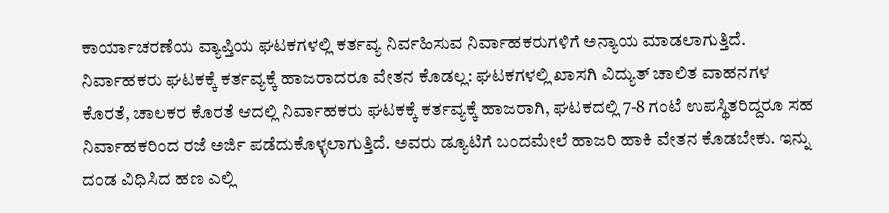ಕಾರ್ಯಾಚರಣೆಯ ವ್ಯಾಪ್ತಿಯ ಘಟಕಗಳಲ್ಲಿ ಕರ್ತವ್ಯ ನಿರ್ವಹಿಸುವ ನಿರ್ವಾಹಕರುಗಳಿಗೆ ಅನ್ಯಾಯ ಮಾಡಲಾಗುತ್ತಿದೆ.
ನಿರ್ವಾಹಕರು ಘಟಕಕ್ಕೆ ಕರ್ತವ್ಯಕ್ಕೆ ಹಾಜರಾದರೂ ವೇತನ ಕೊಡಲ್ಲ: ಘಟಕಗಳಲ್ಲಿ ಖಾಸಗಿ ವಿದ್ಯುತ್ ಚಾಲಿತ ವಾಹನಗಳ ಕೊರತೆ, ಚಾಲಕರ ಕೊರತೆ ಆದಲ್ಲಿ ನಿರ್ವಾಹಕರು ಘಟಕಕ್ಕೆ ಕರ್ತವ್ಯಕ್ಕೆ ಹಾಜರಾಗಿ, ಘಟಕದಲ್ಲಿ 7-8 ಗಂಟೆ ಉಪಸ್ಥಿತರಿದ್ದರೂ ಸಹ ನಿರ್ವಾಹಕರಿಂದ ರಜೆ ಅರ್ಜಿ ಪಡೆದುಕೊಳ್ಳಲಾಗುತ್ತಿದೆ. ಅವರು ಡ್ಯೂಟಿಗೆ ಬಂದಮೇಲೆ ಹಾಜರಿ ಹಾಕಿ ವೇತನ ಕೊಡಬೇಕು. ಇನ್ನು ದಂಡ ವಿಧಿಸಿದ ಹಣ ಎಲ್ಲಿ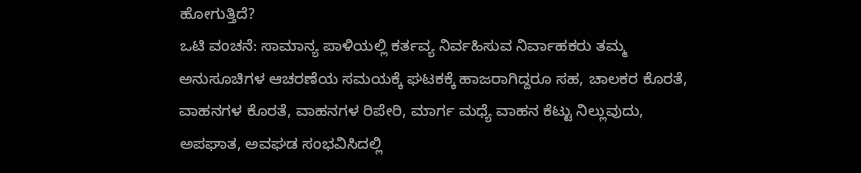ಹೋಗುತ್ತಿದೆ?
ಒಟಿ ವಂಚನೆ: ಸಾಮಾನ್ಯ ಪಾಳಿಯಲ್ಲಿ ಕರ್ತವ್ಯ ನಿರ್ವಹಿಸುವ ನಿರ್ವಾಹಕರು ತಮ್ಮ ಅನುಸೂಚಿಗಳ ಆಚರಣೆಯ ಸಮಯಕ್ಕೆ ಘಟಕಕ್ಕೆ ಹಾಜರಾಗಿದ್ದರೂ ಸಹ, ಚಾಲಕರ ಕೊರತೆ, ವಾಹನಗಳ ಕೊರತೆ, ವಾಹನಗಳ ರಿಪೇರಿ, ಮಾರ್ಗ ಮಧ್ಯೆ ವಾಹನ ಕೆಟ್ಟು ನಿಲ್ಲುವುದು, ಅಪಘಾತ, ಅವಘಡ ಸಂಭವಿಸಿದಲ್ಲಿ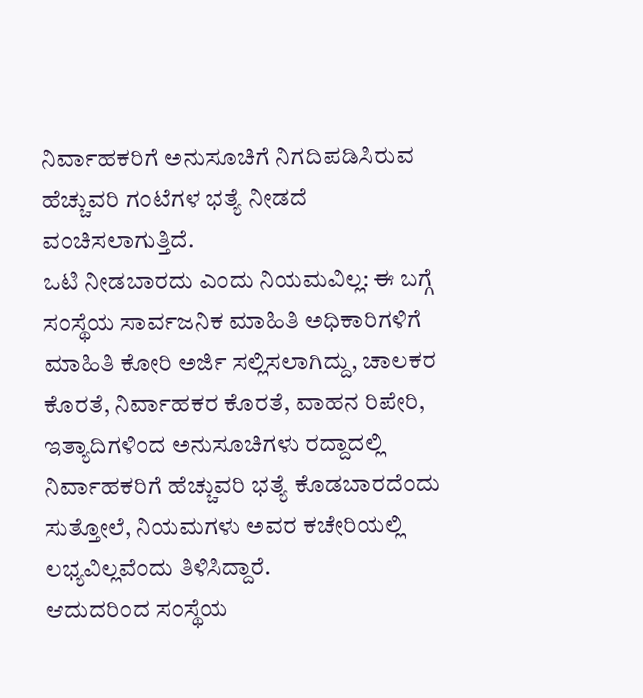ನಿರ್ವಾಹಕರಿಗೆ ಅನುಸೂಚಿಗೆ ನಿಗದಿಪಡಿಸಿರುವ ಹೆಚ್ಚುವರಿ ಗಂಟೆಗಳ ಭತ್ಯೆ ನೀಡದೆ ವಂಚಿಸಲಾಗುತ್ತಿದೆ.
ಒಟಿ ನೀಡಬಾರದು ಎಂದು ನಿಯಮವಿಲ್ಲ: ಈ ಬಗ್ಗೆ ಸಂಸ್ಥೆಯ ಸಾರ್ವಜನಿಕ ಮಾಹಿತಿ ಅಧಿಕಾರಿಗಳಿಗೆ ಮಾಹಿತಿ ಕೋರಿ ಅರ್ಜಿ ಸಲ್ಲಿಸಲಾಗಿದ್ದು, ಚಾಲಕರ ಕೊರತೆ, ನಿರ್ವಾಹಕರ ಕೊರತೆ, ವಾಹನ ರಿಪೇರಿ, ಇತ್ಯಾದಿಗಳಿಂದ ಅನುಸೂಚಿಗಳು ರದ್ದಾದಲ್ಲಿ ನಿರ್ವಾಹಕರಿಗೆ ಹೆಚ್ಚುವರಿ ಭತ್ಯೆ ಕೊಡಬಾರದೆಂದು ಸುತ್ತೋಲೆ, ನಿಯಮಗಳು ಅವರ ಕಚೇರಿಯಲ್ಲಿ ಲಭ್ಯವಿಲ್ಲವೆಂದು ತಿಳಿಸಿದ್ದಾರೆ.
ಆದುದರಿಂದ ಸಂಸ್ಥೆಯ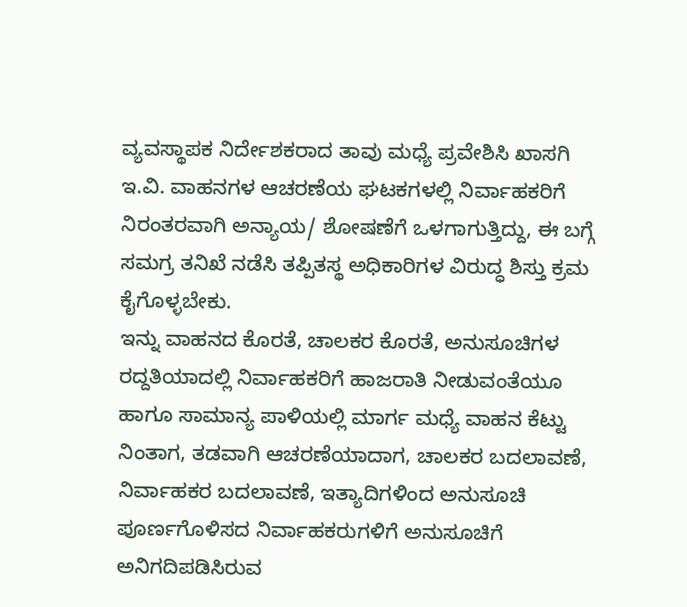ವ್ಯವಸ್ಥಾಪಕ ನಿರ್ದೇಶಕರಾದ ತಾವು ಮಧ್ಯೆ ಪ್ರವೇಶಿಸಿ ಖಾಸಗಿ ಇ.ವಿ. ವಾಹನಗಳ ಆಚರಣೆಯ ಘಟಕಗಳಲ್ಲಿ ನಿರ್ವಾಹಕರಿಗೆ ನಿರಂತರವಾಗಿ ಅನ್ಯಾಯ/ ಶೋಷಣೆಗೆ ಒಳಗಾಗುತ್ತಿದ್ದು, ಈ ಬಗ್ಗೆ ಸಮಗ್ರ ತನಿಖೆ ನಡೆಸಿ ತಪ್ಪಿತಸ್ಥ ಅಧಿಕಾರಿಗಳ ವಿರುದ್ಧ ಶಿಸ್ತು ಕ್ರಮ ಕೈಗೊಳ್ಳಬೇಕು.
ಇನ್ನು ವಾಹನದ ಕೊರತೆ, ಚಾಲಕರ ಕೊರತೆ, ಅನುಸೂಚಿಗಳ ರದ್ದತಿಯಾದಲ್ಲಿ ನಿರ್ವಾಹಕರಿಗೆ ಹಾಜರಾತಿ ನೀಡುವಂತೆಯೂ ಹಾಗೂ ಸಾಮಾನ್ಯ ಪಾಳಿಯಲ್ಲಿ ಮಾರ್ಗ ಮಧ್ಯೆ ವಾಹನ ಕೆಟ್ಟು ನಿಂತಾಗ, ತಡವಾಗಿ ಆಚರಣೆಯಾದಾಗ, ಚಾಲಕರ ಬದಲಾವಣೆ, ನಿರ್ವಾಹಕರ ಬದಲಾವಣೆ, ಇತ್ಯಾದಿಗಳಿಂದ ಅನುಸೂಚಿ ಪೂರ್ಣಗೊಳಿಸದ ನಿರ್ವಾಹಕರುಗಳಿಗೆ ಅನುಸೂಚಿಗೆ ಅನಿಗದಿಪಡಿಸಿರುವ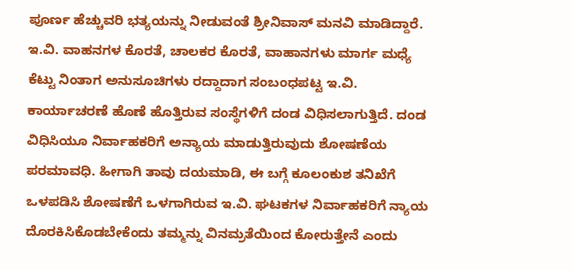ಪೂರ್ಣ ಹೆಚ್ಚುವರಿ ಭತ್ಯಯನ್ನು ನೀಡುವಂತೆ ಶ್ರೀನಿವಾಸ್ ಮನವಿ ಮಾಡಿದ್ದಾರೆ.
ಇ.ವಿ. ವಾಹನಗಳ ಕೊರತೆ, ಚಾಲಕರ ಕೊರತೆ, ವಾಹಾನಗಳು ಮಾರ್ಗ ಮಧ್ಯೆ ಕೆಟ್ಟು ನಿಂತಾಗ ಅನುಸೂಚಿಗಳು ರದ್ದಾದಾಗ ಸಂಬಂಧಪಟ್ಟ ಇ.ವಿ. ಕಾರ್ಯಾಚರಣೆ ಹೊಣೆ ಹೊತ್ತಿರುವ ಸಂಸ್ಥೆಗಳಿಗೆ ದಂಡ ವಿಧಿಸಲಾಗುತ್ತಿದೆ. ದಂಡ ವಿಧಿಸಿಯೂ ನಿರ್ವಾಹಕರಿಗೆ ಅನ್ಯಾಯ ಮಾಡುತ್ತಿರುವುದು ಶೋಷಣೆಯ ಪರಮಾವಧಿ. ಹೀಗಾಗಿ ತಾವು ದಯಮಾಡಿ, ಈ ಬಗ್ಗೆ ಕೂಲಂಕುಶ ತನಿಖೆಗೆ ಒಳಪಡಿಸಿ ಶೋಷಣೆಗೆ ಒಳಗಾಗಿರುವ ಇ.ವಿ. ಘಟಕಗಳ ನಿರ್ವಾಹಕರಿಗೆ ನ್ಯಾಯ ದೊರಕಿಸಿಕೊಡಬೇಕೆಂದು ತಮ್ಮನ್ನು ವಿನಮ್ರತೆಯಿಂದ ಕೋರುತ್ತೇನೆ ಎಂದು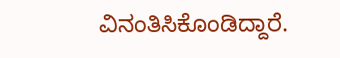ವಿನಂತಿಸಿಕೊಂಡಿದ್ದಾರೆ.